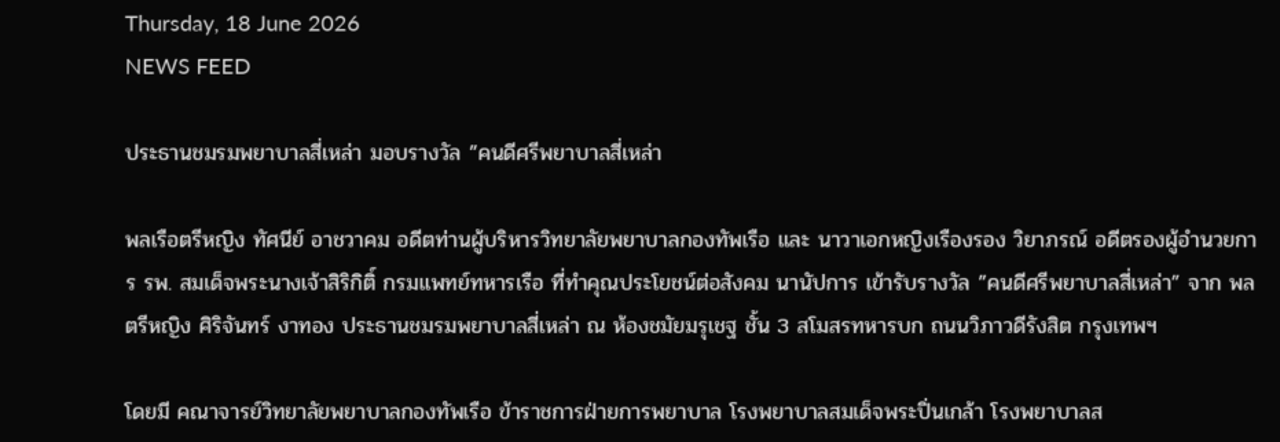Thursday, 18 June 2026
NEWS FEED

ประธานชมรมพยาบาลสี่เหล่า มอบรางวัล ”คนดีศรีพยาบาลสี่เหล่า

พลเรือตรีหญิง ทัศนีย์ อาชวาคม อดีตท่านผู้บริหารวิทยาลัยพยาบาลกองทัพเรือ และ นาวาเอกหญิงเรืองรอง วิยาภรณ์ อดีตรองผู้อำนวยการ รพ. สมเด็จพระนางเจ้าสิริกิติ์ กรมแพทย์ทหารเรือ ที่ทำคุณประโยชน์ต่อสังคม นานัปการ เข้ารับรางวัล ”คนดีศรีพยาบาลสี่เหล่า” จาก พลตรีหญิง ศิริจันทร์ งาทอง ประธานชมรมพยาบาลสี่เหล่า ณ ห้องชมัยมรุเชฐ ชั้น 3 สโมสรทหารบก ถนนวิภาวดีรังสิต กรุงเทพฯ

โดยมี คณาจารย์วิทยาลัยพยาบาลกองทัพเรือ ข้าราชการฝ่ายการพยาบาล โรงพยาบาลสมเด็จพระปิ่นเกล้า โรงพยาบาลส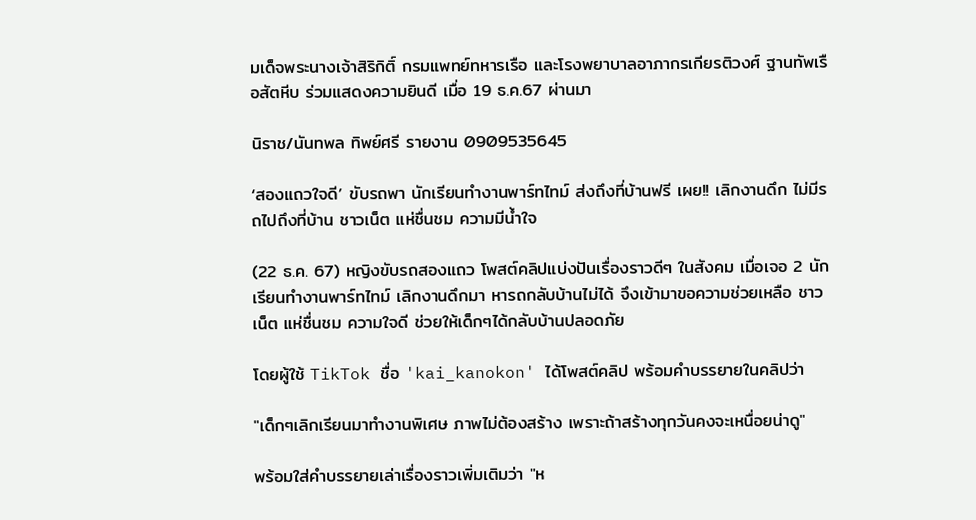มเด็จพระนางเจ้าสิริกิติ์ กรมแพทย์ทหารเรือ และโรงพยาบาลอาภากรเกียรติวงศ์ ฐานทัพเรือสัตหีบ ร่วมแสดงความยินดี เมื่อ 19 ธ.ค.67 ผ่านมา

นิราช/นันทพล ทิพย์ศรี รายงาน 0909535645

‘สองแถวใจดี’ ขับรถพา นักเรียนทำงานพาร์ทไทม์ ส่งถึงที่บ้านฟรี เผย!! เลิกงานดึก ไม่มีรถไปถึงที่บ้าน ชาวเน็ต แห่ชื่นชม ความมีน้ำใจ

(22 ธ.ค. 67) หญิงขับรถสองแถว โพสต์คลิปแบ่งปันเรื่องราวดีๆ ในสังคม เมื่อเจอ 2 นักเรียนทำงานพาร์ทไทม์ เลิกงานดึกมา หารถกลับบ้านไม่ได้ จึงเข้ามาขอความช่วยเหลือ ชาวเน็ต แห่ชื่นชม ความใจดี ช่วยให้เด็กๆได้กลับบ้านปลอดภัย

โดยผู้ใช้ TikTok ชื่อ 'kai_kanokon' ได้โพสต์คลิป พร้อมคำบรรยายในคลิปว่า

"เด็กๆเลิกเรียนมาทำงานพิเศษ ภาพไม่ต้องสร้าง เพราะถ้าสร้างทุกวันคงจะเหนื่อยน่าดู"

พร้อมใส่คำบรรยายเล่าเรื่องราวเพิ่มเติมว่า "ห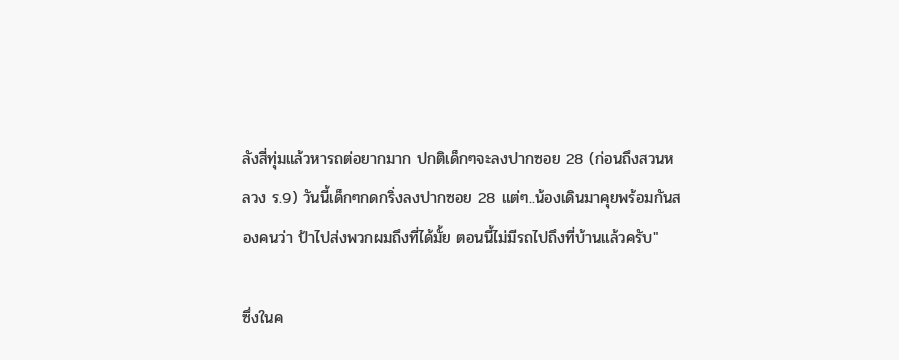ลังสี่ทุ่มแล้วหารถต่อยากมาก ปกติเด็กๆจะลงปากซอย 28 (ก่อนถึงสวนหลวง ร.9) วันนี้เด็กๆกดกริ่งลงปากซอย 28 แต่ๆ..น้องเดินมาคุยพร้อมกันสองคนว่า ป้าไปส่งพวกผมถึงที่ได้มั้ย ตอนนี้ไม่มีรถไปถึงที่บ้านแล้วครับ"

ซึ่งในค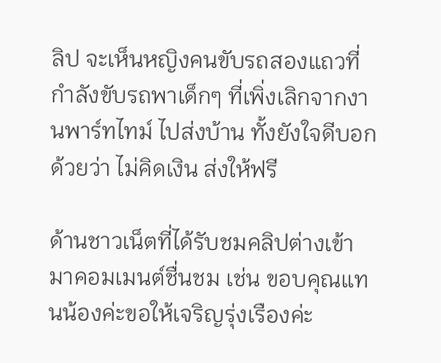ลิป จะเห็นหญิงคนขับรถสองแถวที่กำลังขับรถพาเด็กๆ ที่เพิ่งเลิกจากงานพาร์ทไทม์ ไปส่งบ้าน ทั้งยังใจดีบอกด้วยว่า ไม่คิดเงิน ส่งให้ฟรี

ด้านชาวเน็ตที่ได้รับชมคลิปต่างเข้ามาคอมเมนต์ชื่นชม เช่น ขอบคุณแทนน้องค่ะขอให้เจริญรุ่งเรืองค่ะ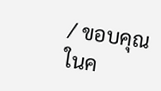/ ขอบคุณในค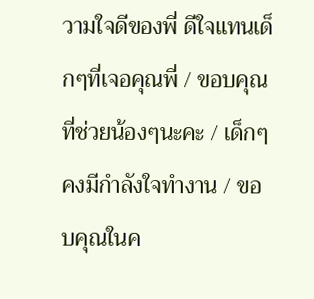วามใจดีของพี่ ดีใจแทนเด็กๆที่เจอคุณพี่ / ขอบคุณที่ช่วยน้องๆนะคะ / เด็กๆคงมีกำลังใจทำงาน / ขอบคุณในค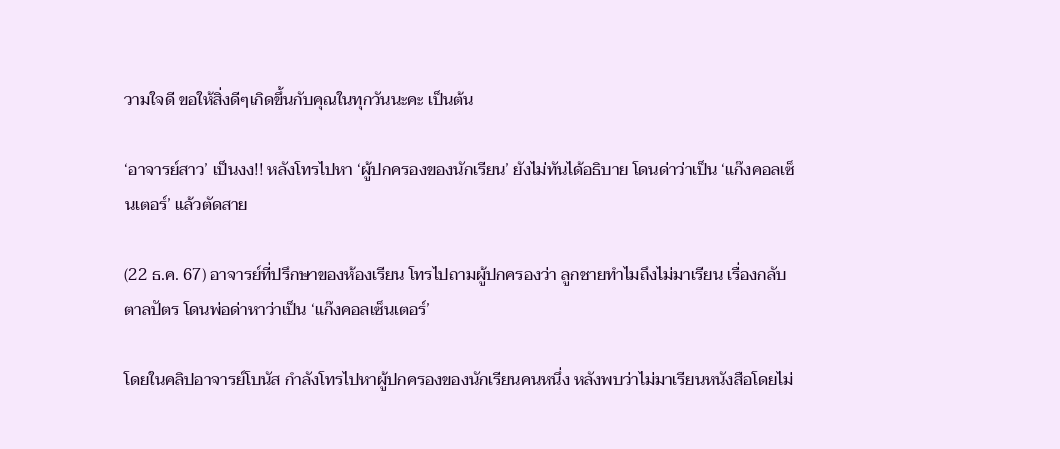วามใจดี ขอให้สิ่งดีๆเกิดขึ้นกับคุณในทุกวันนะคะ เป็นต้น

‘อาจารย์สาว’ เป็นงง!! หลังโทรไปหา ‘ผู้ปกครองของนักเรียน’ ยังไม่ทันได้อธิบาย โดนด่าว่าเป็น ‘แก๊งคอลเซ็นเตอร์’ แล้วตัดสาย

(22 ธ.ค. 67) อาจารย์ที่ปรึกษาของห้องเรียน โทรไปถามผู้ปกครองว่า ลูกชายทำไมถึงไม่มาเรียน เรื่องกลับตาลปัตร โดนพ่อด่าหาว่าเป็น ‘แก๊งคอลเซ็นเตอร์’

โดยในคลิปอาจารย์โบนัส กำลังโทรไปหาผู้ปกครองของนักเรียนคนหนึ่ง หลังพบว่าไม่มาเรียนหนังสือโดยไม่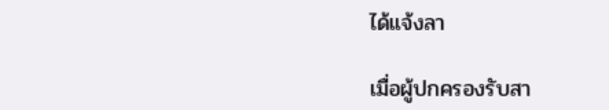ได้แจ้งลา

เมื่อผู้ปกครองรับสา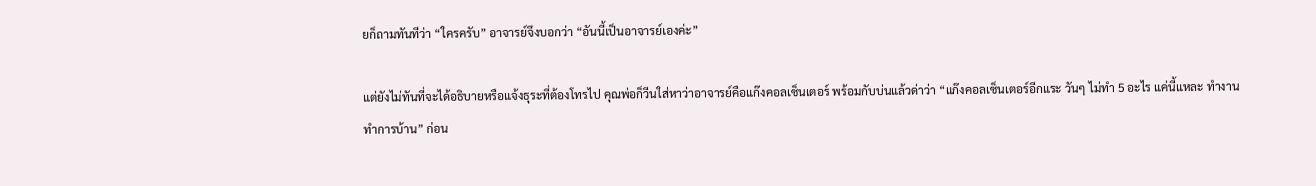ยก็ถามทันทีว่า “ใครครับ” อาจารย์จึงบอกว่า “อันนี้เป็นอาจารย์เองค่ะ”

แต่ยังไม่ทันที่จะได้อธิบายหรือแจ้งธุระที่ต้องโทรไป คุณพ่อก็วีนใส่หาว่าอาจารย์คือแก๊งคอลเซ็นเตอร์ พร้อมกับบ่นแล้วด่าว่า “แก๊งคอลเซ็นเตอร์อีกแระ วันๆ ไม่ทำ 5 อะไร แค่นี้แหละ ทำงาน ทำการบ้าน” ก่อน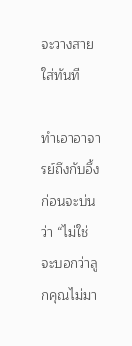จะวางสายใส่ทันที

ทำเอาอาจารย์ถึงกับอึ้ง ก่อนจะบ่นว่า “ไม่ใช่ จะบอกว่าลูกคุณไม่มา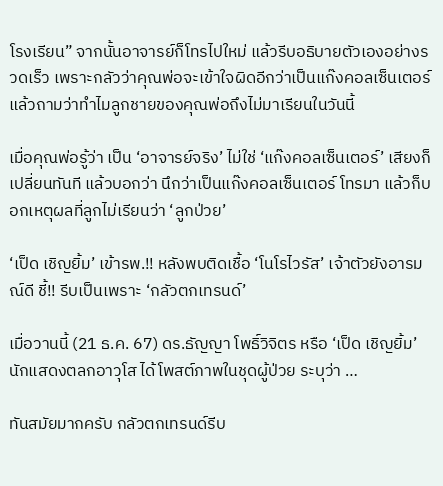โรงเรียน” จากนั้นอาจารย์ก็โทรไปใหม่ แล้วรีบอธิบายตัวเองอย่างรวดเร็ว เพราะกลัวว่าคุณพ่อจะเข้าใจผิดอีกว่าเป็นแก๊งคอลเซ็นเตอร์ แล้วถามว่าทำไมลูกชายของคุณพ่อถึงไม่มาเรียนในวันนี้

เมื่อคุณพ่อรู้ว่า เป็น ‘อาจารย์จริง’ ไม่ใช่ ‘แก๊งคอลเซ็นเตอร์’ เสียงก็เปลี่ยนทันที แล้วบอกว่า นึกว่าเป็นแก๊งคอลเซ็นเตอร์ โทรมา แล้วก็บอกเหตุผลที่ลูกไม่เรียนว่า ‘ลูกป่วย’

‘เป็ด เชิญยิ้ม’ เข้ารพ.!! หลังพบติดเชื้อ ‘โนโรไวรัส’ เจ้าตัวยังอารมณ์ดี ชี้!! รีบเป็นเพราะ ‘กลัวตกเทรนด์’

เมื่อวานนี้ (21 ธ.ค. 67) ดร.ธัญญา โพธิ์วิจิตร หรือ ‘เป็ด เชิญยิ้ม’ นักแสดงตลกอาวุโส ได้โพสต์ภาพในชุดผู้ป่วย ระบุว่า …

ทันสมัยมากครับ กลัวตกเทรนด์รีบ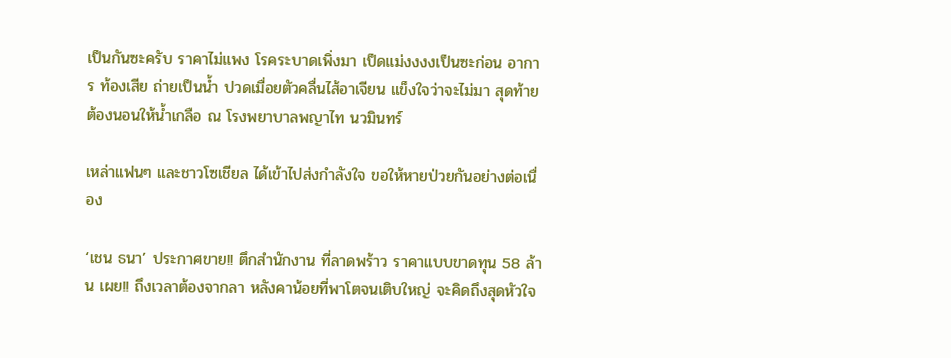เป็นกันซะครับ ราคาไม่แพง โรคระบาดเพิ่งมา เป็ดแม่งงงงเป็นซะก่อน อาการ ท้องเสีย ถ่ายเป็นน้ำ ปวดเมื่อยตัวคลื่นไส้อาเจียน แข็งใจว่าจะไม่มา สุดท้ายต้องนอนให้น้ำเกลือ ณ โรงพยาบาลพญาไท นวมินทร์

เหล่าแฟนๆ และชาวโซเชียล ได้เข้าไปส่งกำลังใจ ขอให้หายป่วยกันอย่างต่อเนื่อง

‘เชน ธนา’ ประกาศขาย!! ตึกสำนักงาน ที่ลาดพร้าว ราคาแบบขาดทุน 58 ล้าน เผย!! ถึงเวลาต้องจากลา หลังคาน้อยที่พาโตจนเติบใหญ่ จะคิดถึงสุดหัวใจ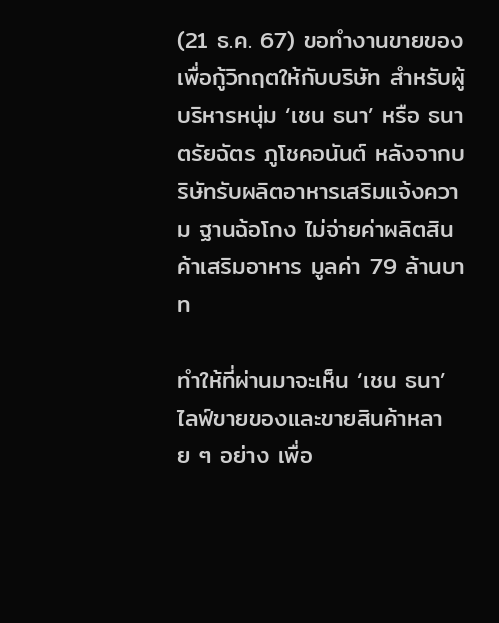(21 ธ.ค. 67) ขอทำงานขายของเพื่อกู้วิกฤตให้กับบริษัท สำหรับผู้บริหารหนุ่ม ‘เชน ธนา’ หรือ ธนาตรัยฉัตร ภูโชคอนันต์ หลังจากบริษัทรับผลิตอาหารเสริมแจ้งความ ฐานฉ้อโกง ไม่จ่ายค่าผลิตสินค้าเสริมอาหาร มูลค่า 79 ล้านบาท

ทำให้ที่ผ่านมาจะเห็น ‘เชน ธนา’ ไลฟ์ขายของและขายสินค้าหลาย ๆ อย่าง เพื่อ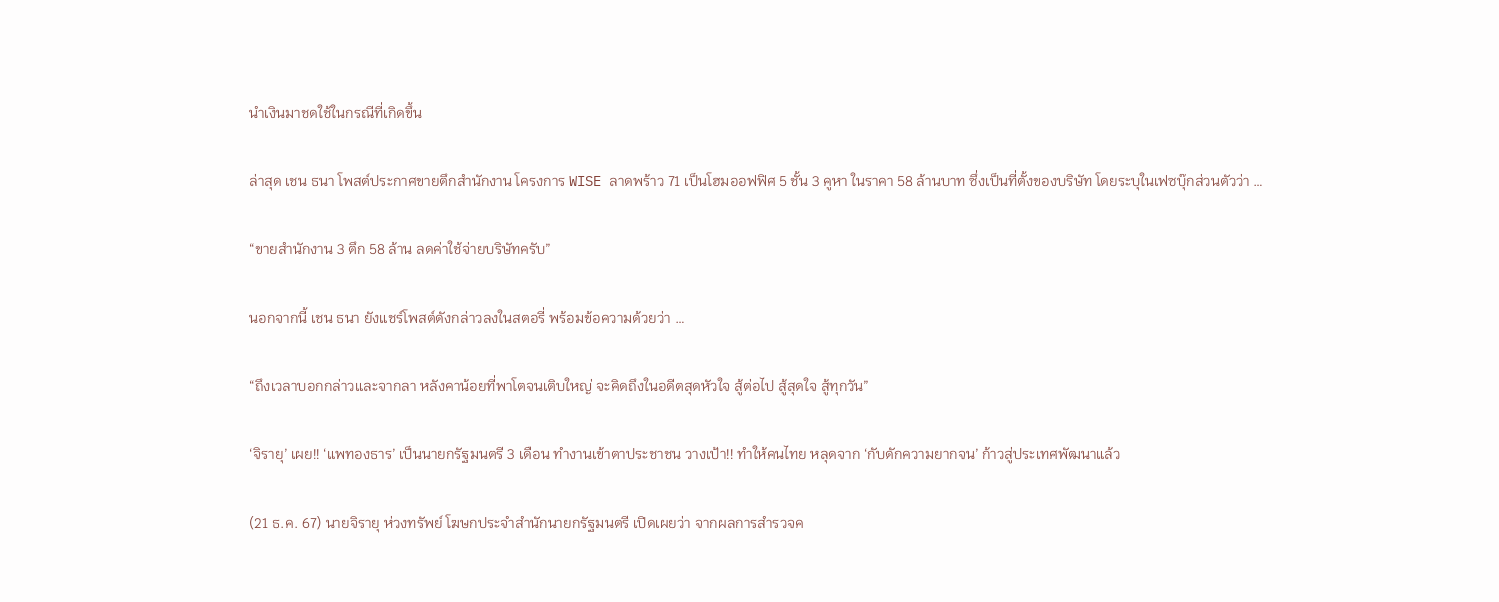นำเงินมาชดใช้ในกรณีที่เกิดขึ้น

ล่าสุด เชน ธนา โพสต์ประกาศขายตึกสำนักงาน โครงการ WISE ลาดพร้าว 71 เป็นโฮมออฟฟิศ 5 ชั้น 3 คูหา ในราคา 58 ล้านบาท ซึ่งเป็นที่ตั้งของบริษัท โดยระบุในเฟซบุ๊กส่วนตัวว่า …

“ขายสำนักงาน 3 ตึก 58 ล้าน ลดค่าใช้จ่ายบริษัทครับ”

นอกจากนี้ เชน ธนา ยังแชร์โพสต์ดังกล่าวลงในสตอรี่ พร้อมข้อความด้วยว่า …

“ถึงเวลาบอกกล่าวและจากลา หลังคาน้อยที่พาโตจนเติบใหญ่ จะคิดถึงในอดีตสุดหัวใจ สู้ต่อไป สู้สุดใจ สู้ทุกวัน”

‘จิรายุ’ เผย!! ‘แพทองธาร’ เป็นนายกรัฐมนตรี 3 เดือน ทำงานเข้าตาประชาชน วางเป้า!! ทำให้คนไทย หลุดจาก ‘กับดักความยากจน’ ก้าวสู่ประเทศพัฒนาแล้ว

(21 ธ.ค. 67) นายจิรายุ ห่วงทรัพย์ โฆษกประจำสำนักนายกรัฐมนตรี เปิดเผยว่า จากผลการสำรวจค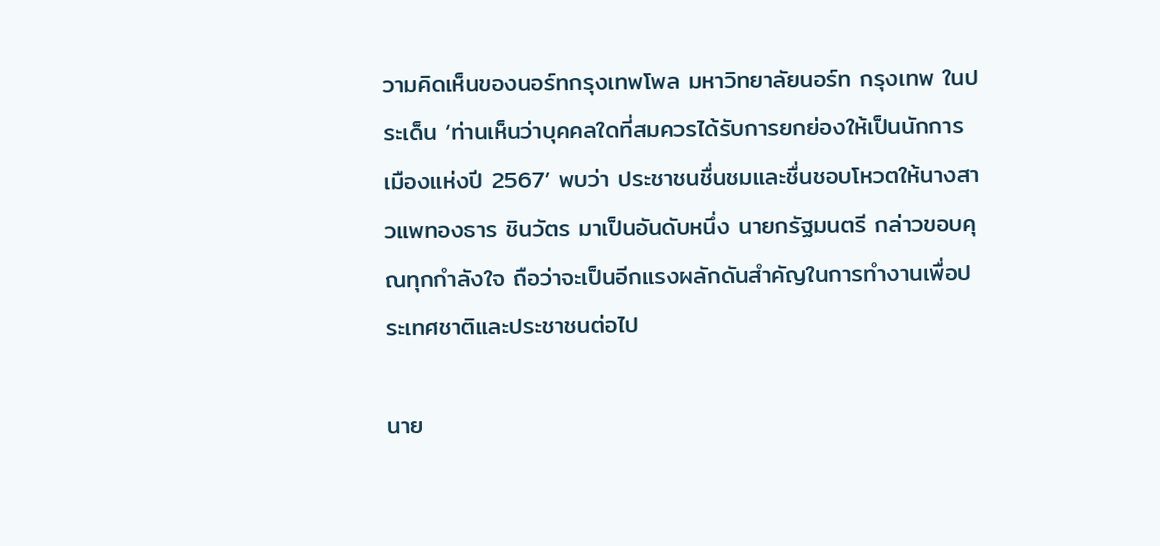วามคิดเห็นของนอร์ทกรุงเทพโพล มหาวิทยาลัยนอร์ท กรุงเทพ ในประเด็น ‘ท่านเห็นว่าบุคคลใดที่สมควรได้รับการยกย่องให้เป็นนักการเมืองแห่งปี 2567’ พบว่า ประชาชนชื่นชมและชื่นชอบโหวตให้นางสาวแพทองธาร ชินวัตร มาเป็นอันดับหนึ่ง นายกรัฐมนตรี กล่าวขอบคุณทุกกำลังใจ ถือว่าจะเป็นอีกแรงผลักดันสำคัญในการทำงานเพื่อประเทศชาติและประชาชนต่อไป

นาย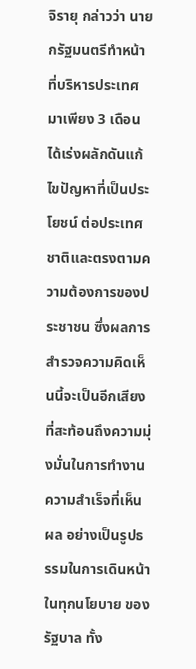จิรายุ กล่าวว่า นายกรัฐมนตรีทำหน้าที่บริหารประเทศมาเพียง 3 เดือน ได้เร่งผลักดันแก้ไขปัญหาที่เป็นประโยชน์ ต่อประเทศชาติและตรงตามความต้องการของประชาชน ซึ่งผลการสำรวจความคิดเห็นนี้จะเป็นอีกเสียงที่สะท้อนถึงความมุ่งมั่นในการทำงาน ความสำเร็จที่เห็นผล อย่างเป็นรูปธรรมในการเดินหน้าในทุกนโยบาย ของรัฐบาล ทั้ง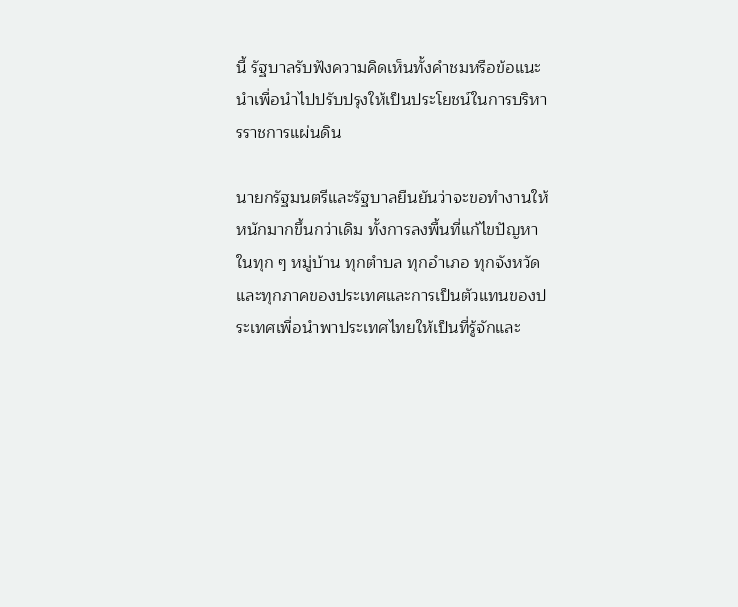นี้ รัฐบาลรับฟังความคิดเห็นทั้งคำชมหรือข้อแนะนำเพื่อนำไปปรับปรุงให้เป็นประโยชน์ในการบริหารราชการแผ่นดิน

นายกรัฐมนตรีและรัฐบาลยืนยันว่าจะขอทำงานให้หนักมากขึ้นกว่าเดิม ทั้งการลงพื้นที่แก้ไขปัญหาในทุก ๆ หมู่บ้าน ทุกตำบล ทุกอำเภอ ทุกจังหวัดและทุกภาคของประเทศและการเป็นตัวแทนของประเทศเพื่อนำพาประเทศไทยให้เป็นที่รู้จักและ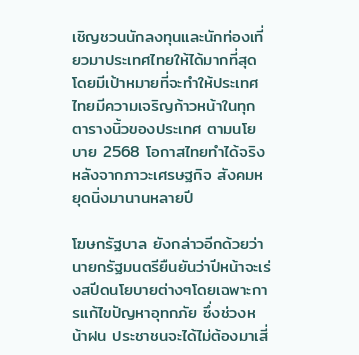เชิญชวนนักลงทุนและนักท่องเที่ยวมาประเทศไทยให้ได้มากที่สุด โดยมีเป้าหมายที่จะทำให้ประเทศไทยมีความเจริญก้าวหน้าในทุกตารางนิ้วของประเทศ ตามนโยบาย 2568 โอกาสไทยทำได้จริง หลังจากภาวะเศรษฐกิจ สังคมหยุดนิ่งมานานหลายปี

โฆษกรัฐบาล ยังกล่าวอีกด้วยว่า นายกรัฐมนตรียืนยันว่าปีหน้าจะเร่งสปีดนโยบายต่างๆโดยเฉพาะการแก้ไขปัญหาอุทกภัย ซึ่งช่วงหน้าฝน ประชาชนจะได้ไม่ต้องมาเสี่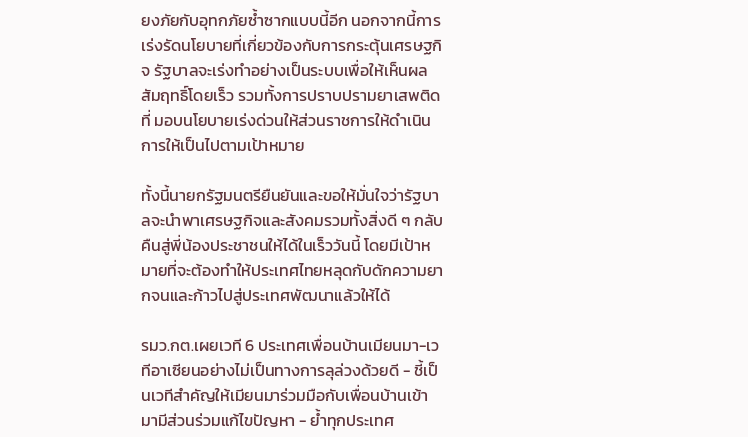ยงภัยกับอุทกภัยซ้ำซากแบบนี้อีก นอกจากนี้การเร่งรัดนโยบายที่เกี่ยวข้องกับการกระตุ้นเศรษฐกิจ รัฐบาลจะเร่งทำอย่างเป็นระบบเพื่อให้เห็นผลสัมฤทธิ์โดยเร็ว รวมทั้งการปราบปรามยาเสพติดที่ มอบนโยบายเร่งด่วนให้ส่วนราชการให้ดำเนินการให้เป็นไปตามเป้าหมาย

ทั้งนี้นายกรัฐมนตรียืนยันและขอให้มั่นใจว่ารัฐบาลจะนำพาเศรษฐกิจและสังคมรวมทั้งสิ่งดี ๆ กลับคืนสู่พี่น้องประชาชนให้ได้ในเร็ววันนี้ โดยมีเป้าหมายที่จะต้องทำให้ประเทศไทยหลุดกับดักความยากจนและก้าวไปสู่ประเทศพัฒนาแล้วให้ได้

รมว.กต.เผยเวที 6 ประเทศเพื่อนบ้านเมียนมา-เวทีอาเซียนอย่างไม่เป็นทางการลุล่วงด้วยดี - ชี้เป็นเวทีสำคัญให้เมียนมาร่วมมือกับเพื่อนบ้านเข้ามามีส่วนร่วมแก้ไขปัญหา - ย้ำทุกประเทศ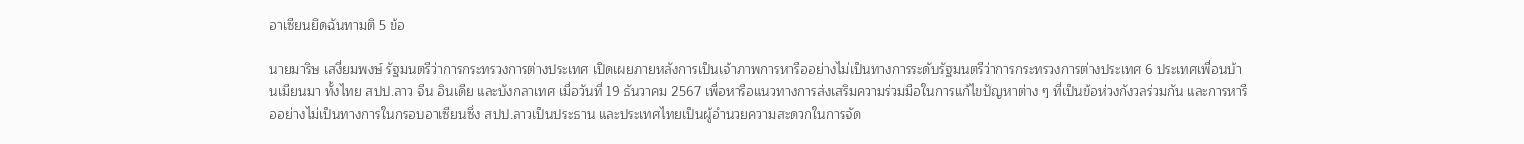อาเซียนยึดฉันทามติ 5 ข้อ

นายมาริษ เสงี่ยมพงษ์ รัฐมนตรีว่าการกระทรวงการต่างประเทศ เปิดเผยภายหลังการเป็นเจ้าภาพการหารืออย่างไม่เป็นทางการระดับรัฐมนตรีว่าการกระทรวงการต่างประเทศ 6 ประเทศเพื่อนบ้านเมียนมา ทั้งไทย สปป.ลาว จีน อินเดีย และบังกลาเทศ เมื่อวันที่ 19 ธันวาคม 2567 เพื่อหารือแนวทางการส่งเสริมความร่วมมือในการแก้ไขปัญหาต่าง ๆ ที่เป็นข้อห่วงกังวลร่วมกัน และการหารืออย่างไม่เป็นทางการในกรอบอาเซียนซึ่ง สปป.ลาวเป็นประธาน และประเทศไทยเป็นผู้อำนวยความสะดวกในการจัด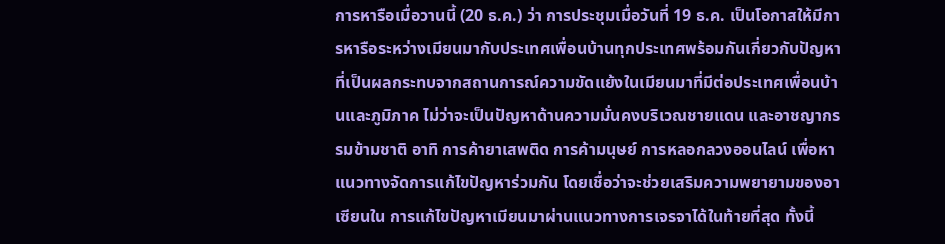การหารือเมื่อวานนี้ (20 ธ.ค.) ว่า การประชุมเมื่อวันที่ 19 ธ.ค. เป็นโอกาสให้มีการหารือระหว่างเมียนมากับประเทศเพื่อนบ้านทุกประเทศพร้อมกันเกี่ยวกับปัญหาที่เป็นผลกระทบจากสถานการณ์ความขัดแย้งในเมียนมาที่มีต่อประเทศเพื่อนบ้านและภูมิภาค ไม่ว่าจะเป็นปัญหาด้านความมั่นคงบริเวณชายแดน และอาชญากรรมข้ามชาติ อาทิ การค้ายาเสพติด การค้ามนุษย์ การหลอกลวงออนไลน์ เพื่อหาแนวทางจัดการแก้ไขปัญหาร่วมกัน โดยเชื่อว่าจะช่วยเสริมความพยายามของอาเซียนใน การแก้ไขปัญหาเมียนมาผ่านแนวทางการเจรจาได้ในท้ายที่สุด ทั้งนี้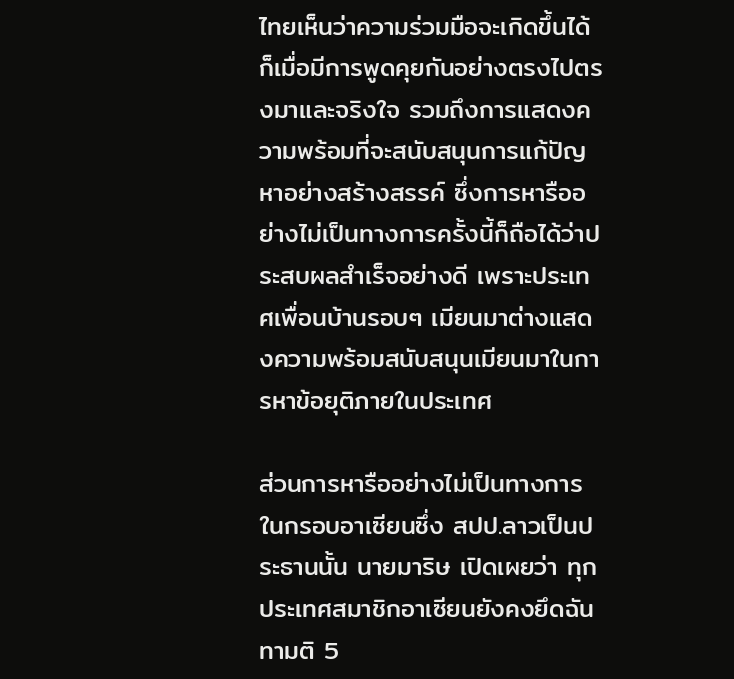ไทยเห็นว่าความร่วมมือจะเกิดขึ้นได้ก็เมื่อมีการพูดคุยกันอย่างตรงไปตรงมาและจริงใจ รวมถึงการแสดงความพร้อมที่จะสนับสนุนการแก้ปัญหาอย่างสร้างสรรค์ ซึ่งการหารืออย่างไม่เป็นทางการครั้งนี้ก็ถือได้ว่าประสบผลสําเร็จอย่างดี เพราะประเทศเพื่อนบ้านรอบๆ เมียนมาต่างแสดงความพร้อมสนับสนุนเมียนมาในการหาข้อยุติภายในประเทศ

ส่วนการหารืออย่างไม่เป็นทางการในกรอบอาเซียนซึ่ง สปป.ลาวเป็นประธานนั้น นายมาริษ เปิดเผยว่า ทุกประเทศสมาชิกอาเซียนยังคงยึดฉันทามติ 5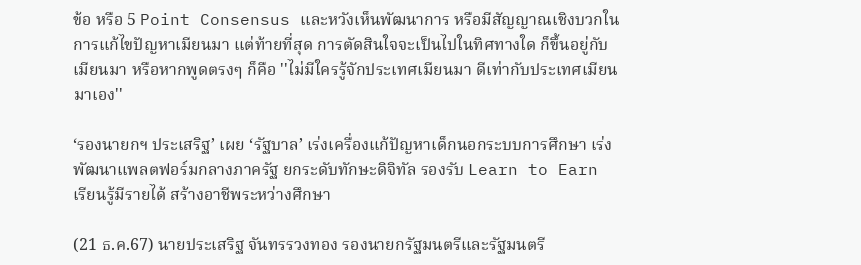ข้อ หรือ 5 Point Consensus และหวังเห็นพัฒนาการ หรือมีสัญญาณเชิงบวกในการแก้ไขปัญหาเมียนมา แต่ท้ายที่สุด การตัดสินใจจะเป็นไปในทิศทางใด ก็ขึ้นอยู่กับเมียนมา หรือหากพูดตรงๆ ก็คือ ''ไม่มีใครรู้จักประเทศเมียนมา ดีเท่ากับประเทศเมียนมาเอง''

‘รองนายกฯ ประเสริฐ’ เผย ‘รัฐบาล’ เร่งเครื่องแก้ปัญหาเด็กนอกระบบการศึกษา เร่งพัฒนาแพลตฟอร์มกลางภาครัฐ ยกระดับทักษะดิจิทัล รองรับ Learn to Earn เรียนรู้มีรายได้ สร้างอาชีพระหว่างศึกษา

(21 ธ.ค.67) นายประเสริฐ จันทรรวงทอง รองนายกรัฐมนตรีและรัฐมนตรี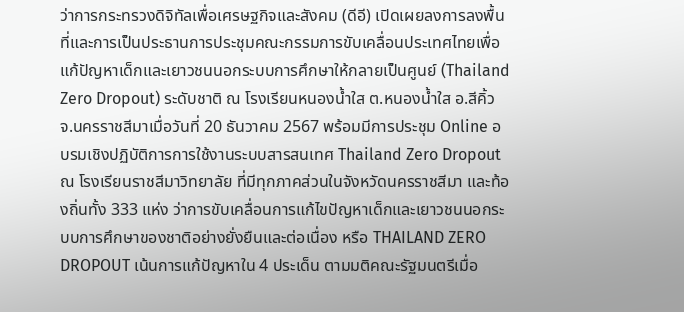ว่าการกระทรวงดิจิทัลเพื่อเศรษฐกิจและสังคม (ดีอี) เปิดเผยลงการลงพื้นที่และการเป็นประธานการประชุมคณะกรรมการขับเคลื่อนประเทศไทยเพื่อแก้ปัญหาเด็กและเยาวชนนอกระบบการศึกษาให้กลายเป็นศูนย์ (Thailand Zero Dropout) ระดับชาติ ณ โรงเรียนหนองน้ำใส ต.หนองน้ำใส อ.สีคิ้ว จ.นครราชสีมาเมื่อวันที่ 20 ธันวาคม 2567 พร้อมมีการประชุม Online อบรมเชิงปฏิบัติการการใช้งานระบบสารสนเทศ Thailand Zero Dropout ณ โรงเรียนราชสีมาวิทยาลัย ที่มีทุกภาคส่วนในจังหวัดนครราชสีมา และท้องถิ่นทั้ง 333 แห่ง ว่าการขับเคลื่อนการแก้ไขปัญหาเด็กและเยาวชนนอกระบบการศึกษาของชาติอย่างยั่งยืนและต่อเนื่อง หรือ THAILAND ZERO DROPOUT เน้นการแก้ปัญหาใน 4 ประเด็น ตามมติคณะรัฐมนตรีเมื่อ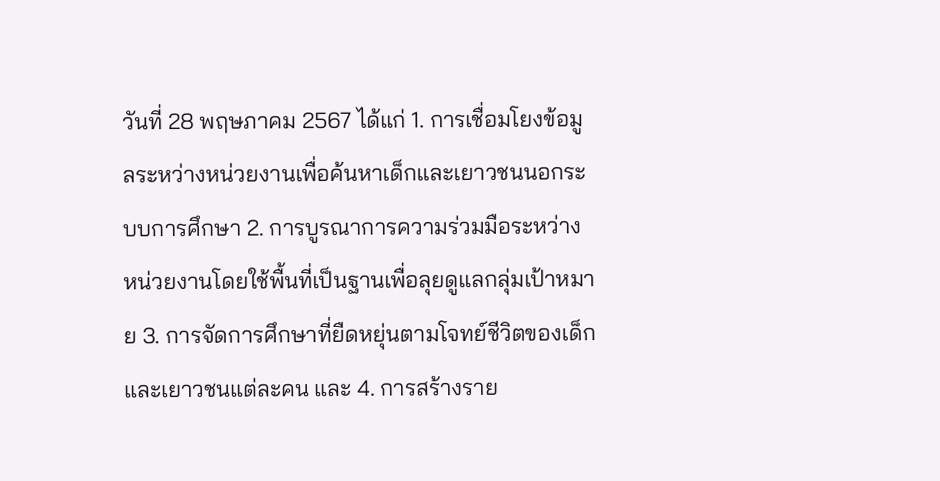วันที่ 28 พฤษภาคม 2567 ได้แก่ 1. การเชื่อมโยงข้อมูลระหว่างหน่วยงานเพื่อค้นหาเด็กและเยาวชนนอกระบบการศึกษา 2. การบูรณาการความร่วมมือระหว่างหน่วยงานโดยใช้พื้นที่เป็นฐานเพื่อลุยดูแลกลุ่มเป้าหมาย 3. การจัดการศึกษาที่ยืดหยุ่นตามโจทย์ชีวิตของเด็กและเยาวชนแต่ละคน และ 4. การสร้างราย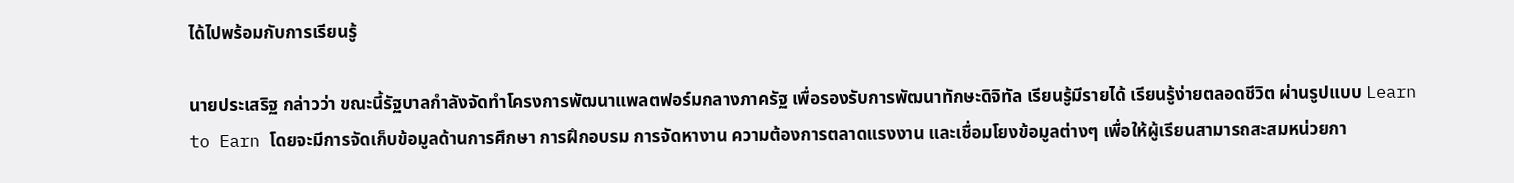ได้ไปพร้อมกับการเรียนรู้

นายประเสริฐ กล่าวว่า ขณะนี้รัฐบาลกำลังจัดทำโครงการพัฒนาแพลตฟอร์มกลางภาครัฐ เพื่อรองรับการพัฒนาทักษะดิจิทัล เรียนรู้มีรายได้ เรียนรู้ง่ายตลอดชีวิต ผ่านรูปแบบ Learn to Earn โดยจะมีการจัดเก็บข้อมูลด้านการศึกษา การฝึกอบรม การจัดหางาน ความต้องการตลาดแรงงาน และเชื่อมโยงข้อมูลต่างๆ เพื่อให้ผู้เรียนสามารถสะสมหน่วยกา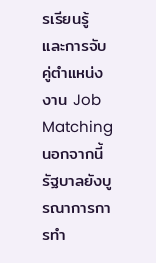รเรียนรู้ และการจับคู่ตำแหน่งงาน Job Matching นอกจากนี้รัฐบาลยังบูรณาการการทํา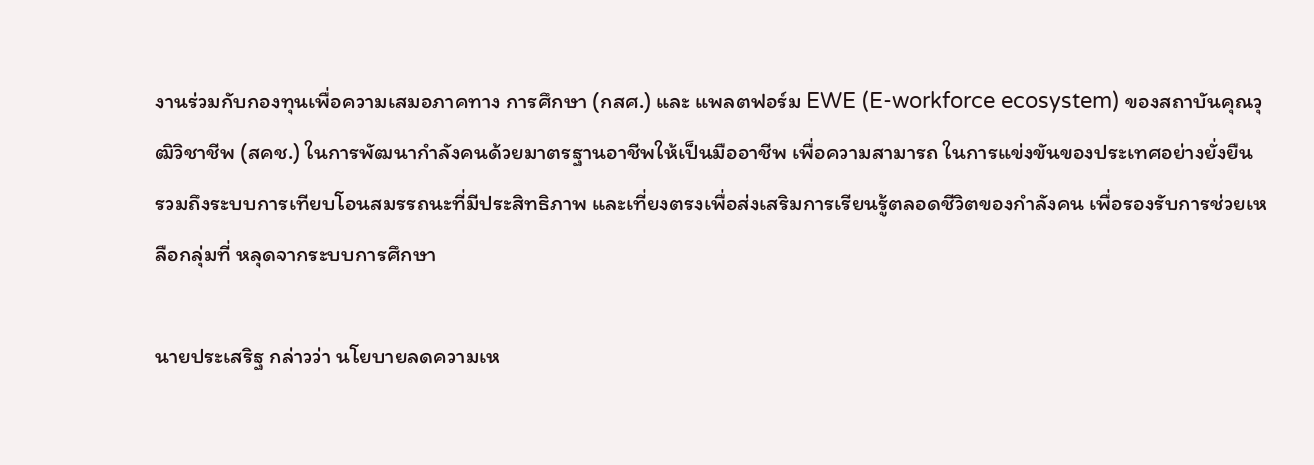งานร่วมกับกองทุนเพื่อความเสมอภาคทาง การศึกษา (กสศ.) และ แพลตฟอร์ม EWE (E-workforce ecosystem) ของสถาบันคุณวุฒิวิชาชีพ (สคช.) ในการพัฒนากําลังคนด้วยมาตรฐานอาชีพให้เป็นมืออาชีพ เพื่อความสามารถ ในการแข่งขันของประเทศอย่างยั่งยืน รวมถึงระบบการเทียบโอนสมรรถนะที่มีประสิทธิภาพ และเที่ยงตรงเพื่อส่งเสริมการเรียนรู้ตลอดชีวิตของกําลังคน เพื่อรองรับการช่วยเหลือกลุ่มที่ หลุดจากระบบการศึกษา

นายประเสริฐ กล่าวว่า นโยบายลดความเห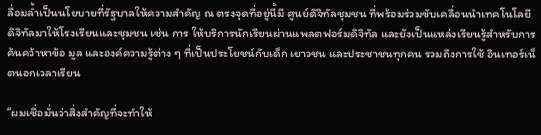ลื่อมล้ำเป็นนโยบายที่รัฐบาลให้ความสำคัญ ณ ตรงจุดที่อยู่นี้มี ศูนย์ดิจิทัลชุมชน ที่พร้อมร่วมขับเคลื่อนนําเทคโนโลยีดิจิทัลมาให้โรงเรียนและชุมชน เช่น การ ให้บริการนักเรียนผ่านแพลตฟอร์มดิจิทัล และยังเป็นแหล่งเรียนรู้สำหรับการค้นคว้าหาข้อ มูล และองค์ความรู้ต่าง ๆ ที่เป็นประโยชน์กับเด็ก เยาวชน และประชาชนทุกคน รวมถึงการใช้ อินเทอร์เน็ตนอกเวลาเรียน

“ผมเชื่อมั่นว่าสิ่งสําคัญที่จะทําให้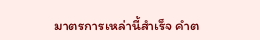มาตรการเหล่านี้สําเร็จ คําต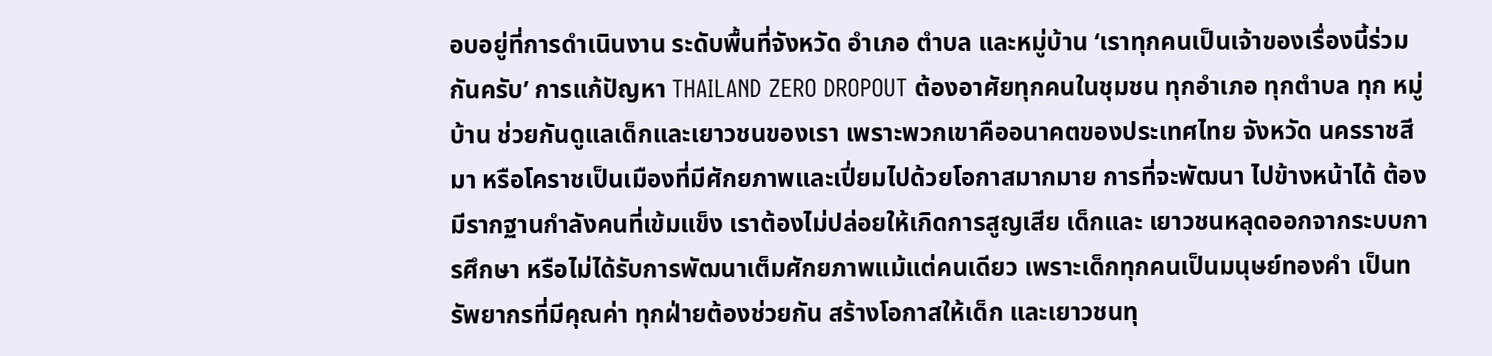อบอยู่ที่การดําเนินงาน ระดับพื้นที่จังหวัด อําเภอ ตําบล และหมู่บ้าน ‘เราทุกคนเป็นเจ้าของเรื่องนี้ร่วมกันครับ’ การแก้ปัญหา THAILAND ZERO DROPOUT ต้องอาศัยทุกคนในชุมชน ทุกอําเภอ ทุกตําบล ทุก หมู่บ้าน ช่วยกันดูแลเด็กและเยาวชนของเรา เพราะพวกเขาคืออนาคตของประเทศไทย จังหวัด นครราชสีมา หรือโคราชเป็นเมืองที่มีศักยภาพและเปี่ยมไปด้วยโอกาสมากมาย การที่จะพัฒนา ไปข้างหน้าได้ ต้องมีรากฐานกําลังคนที่เข้มแข็ง เราต้องไม่ปล่อยให้เกิดการสูญเสีย เด็กและ เยาวชนหลุดออกจากระบบการศึกษา หรือไม่ได้รับการพัฒนาเต็มศักยภาพแม้แต่คนเดียว เพราะเด็กทุกคนเป็นมนุษย์ทองคํา เป็นทรัพยากรที่มีคุณค่า ทุกฝ่ายต้องช่วยกัน สร้างโอกาสให้เด็ก และเยาวชนทุ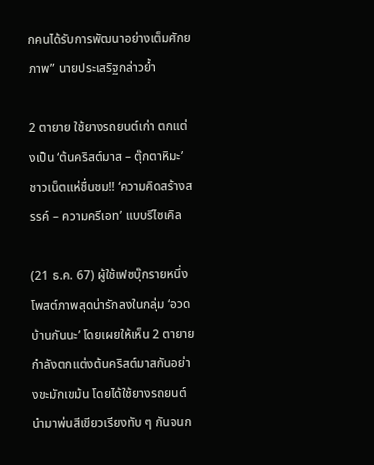กคนได้รับการพัฒนาอย่างเต็มศักยภาพ” นายประเสริฐกล่าวย้ำ

2 ตายาย ใช้ยางรถยนต์เก่า ตกแต่งเป็น ‘ต้นคริสต์มาส – ตุ๊กตาหิมะ’ ชาวเน็ตแห่ชื่นชม!! ‘ความคิดสร้างสรรค์ – ความครีเอท’ แบบรีไซเคิล

(21 ธ.ค. 67) ผู้ใช้เฟซบุ๊กรายหนึ่ง โพสต์ภาพสุดน่ารักลงในกลุ่ม ‘อวดบ้านกันนะ’ โดยเผยให้เห็น 2 ตายาย กำลังตกแต่งต้นคริสต์มาสกันอย่างขะมักเขม้น โดยได้ใช้ยางรถยนต์นำมาพ่นสีเขียวเรียงทับ ๆ กันจนก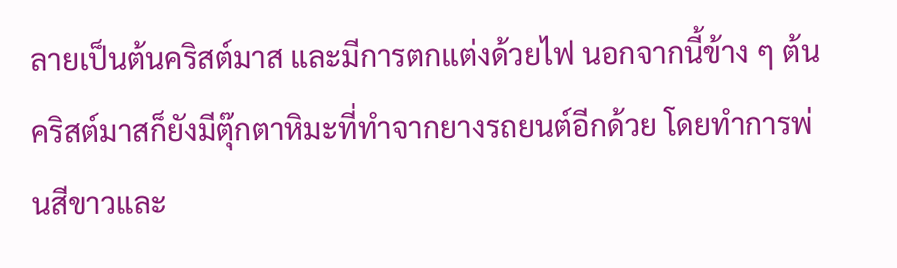ลายเป็นต้นคริสต์มาส และมีการตกแต่งด้วยไฟ นอกจากนี้ข้าง ๆ ต้นคริสต์มาสก็ยังมีตุ๊กตาหิมะที่ทำจากยางรถยนต์อีกด้วย โดยทำการพ่นสีขาวและ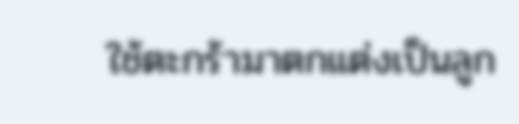ใช้ตะกร้ามาตกแต่งเป็นลูก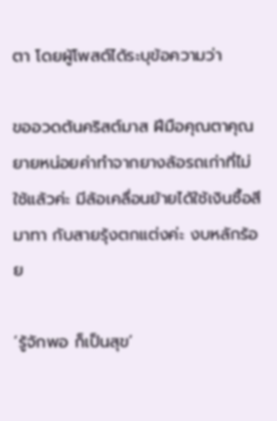ตา โดยผู้โพสต์ได้ระบุข้อความว่า

ขออวดต้นคริสต์มาส ฝีมือคุณตาคุณยายหน่อยค่าทำจากยางล้อรถเก่าที่ไม่ใช้แล้วค่ะ มีล้อเคลื่อนย้ายได้ใช้เงินซื้อสีมาทา กับสายรุ้งตกแต่งค่ะ งบหลักร้อย

‘รู้จักพอ ก็เป็นสุข’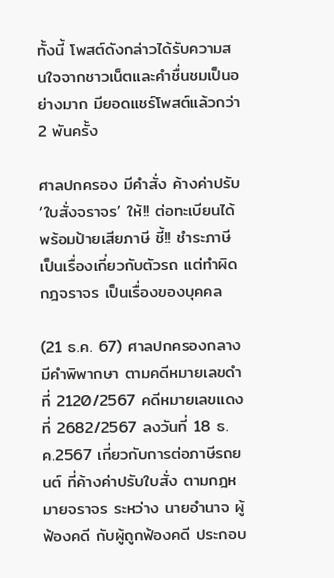ทั้งนี้ โพสต์ดังกล่าวได้รับความสนใจจากชาวเน็ตและคำชื่นชมเป็นอย่างมาก มียอดแชร์โพสต์แล้วกว่า 2 พันครั้ง

ศาลปกครอง มีคำสั่ง ค้างค่าปรับ ‘ใบสั่งจราจร’ ให้!! ต่อทะเบียนได้ พร้อมป้ายเสียภาษี ชี้!! ชำระภาษี เป็นเรื่องเกี่ยวกับตัวรถ แต่ทำผิดกฎจราจร เป็นเรื่องของบุคคล

(21 ธ.ค. 67) ศาลปกครองกลาง มีคำพิพากษา ตามคดีหมายเลขดำที่ 2120/2567 คดีหมายเลขแดงที่ 2682/2567 ลงวันที่ 18 ธ.ค.2567 เกี่ยวกับการต่อภาษีรถยนต์ ที่ค้างค่าปรับใบสั่ง ตามกฎหมายจราจร ระหว่าง นายอำนาจ ผู้ฟ้องคดี กับผู้ถูกฟ้องคดี ประกอบ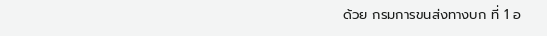ด้วย กรมการขนส่งทางบก ที่ 1 อ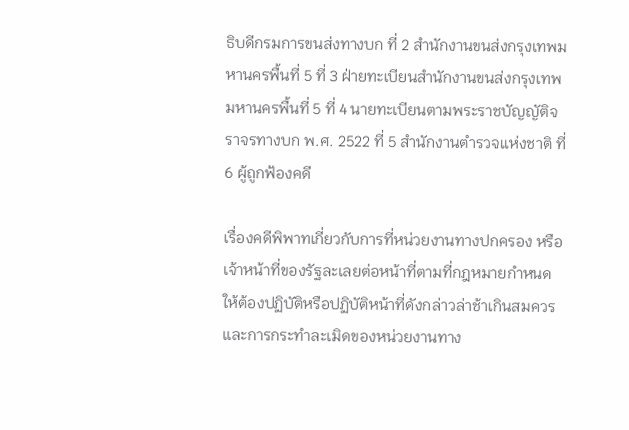ธิบดีกรมการขนส่งทางบก ที่ 2 สำนักงานขนส่งกรุงเทพมหานครพื้นที่ 5 ที่ 3 ฝ่ายทะเบียนสำนักงานขนส่งกรุงเทพมหานครพื้นที่ 5 ที่ 4 นายทะเบียนตามพระราชบัญญัติจราจรทางบก พ.ศ. 2522 ที่ 5 สำนักงานตำรวจแห่งชาติ ที่ 6 ผู้ถูกฟ้องคดี

เรื่องคดีพิพาทเกี่ยวกับการที่หน่วยงานทางปกครอง หรือเจ้าหน้าที่ของรัฐละเลยต่อหน้าที่ตามที่กฎหมายกำหนดให้ต้องปฏิบัติหรือปฏิบัติหน้าที่ดังกล่าวล่าช้าเกินสมควร และการกระทำละเมิดของหน่วยงานทาง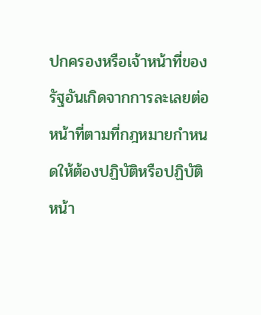ปกครองหรือเจ้าหน้าที่ของรัฐอันเกิดจากการละเลยต่อหน้าที่ตามที่กฎหมายกำหนดให้ต้องปฏิบัติหรือปฏิบัติหน้า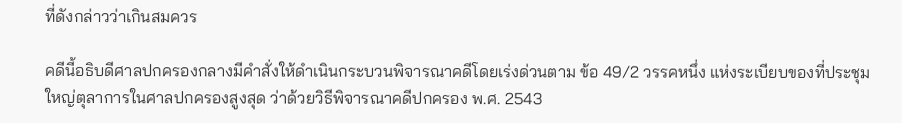ที่ดังกล่าวว่าเกินสมควร

คดีนี้อธิบดีศาลปกครองกลางมีคำสั่งให้ดำเนินกระบวนพิจารณาคดีโดยเร่งด่วนตาม ข้อ 49/2 วรรคหนึ่ง แห่งระเบียบของที่ประชุมใหญ่ตุลาการในศาลปกครองสูงสุด ว่าด้วยวิธีพิจารณาคดีปกครอง พ.ศ. 2543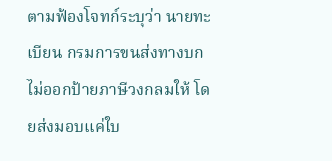ตามฟ้องโจทก์ระบุว่า นายทะเบียน กรมการขนส่งทางบก ไม่ออกป้ายภาษีวงกลมให้ โดยส่งมอบแค่ใบ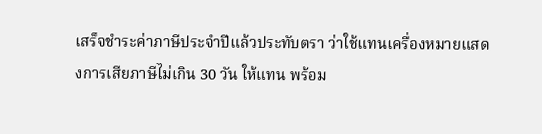เสร็จชำระค่าภาษีประจำปีแล้วประทับตรา ว่าใช้แทนเครื่องหมายแสดงการเสียภาษีไม่เกิน 30 วัน ให้แทน พร้อม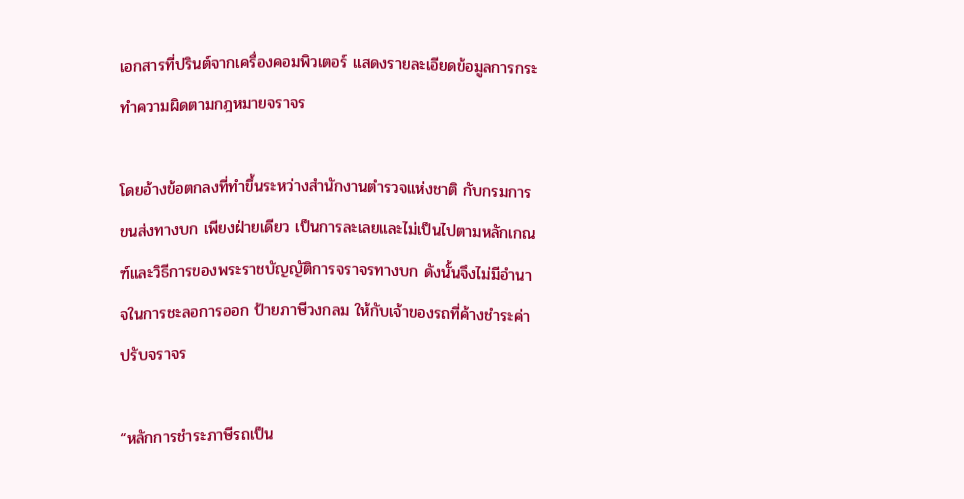เอกสารที่ปรินต์จากเครื่องคอมพิวเตอร์ แสดงรายละเอียดข้อมูลการกระทำความผิดตามกฎหมายจราจร

โดยอ้างข้อตกลงที่ทำขึ้นระหว่างสำนักงานตำรวจแห่งชาติ กับกรมการขนส่งทางบก เพียงฝ่ายเดียว เป็นการละเลยและไม่เป็นไปตามหลักเกณฑ์และวิธีการของพระราชบัญญัติการจราจรทางบก ดังนั้นจึงไม่มีอำนาจในการชะลอการออก ป้ายภาษีวงกลม ให้กับเจ้าของรถที่ค้างชำระค่าปรับจราจร

“หลักการชำระภาษีรถเป็น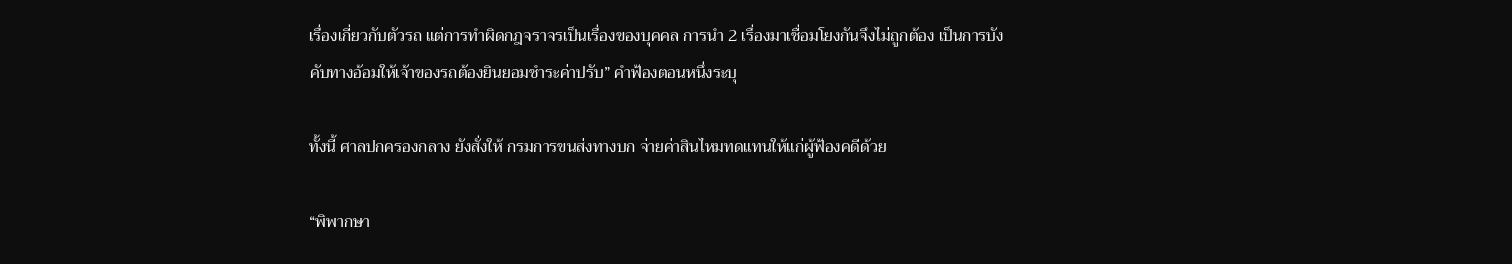เรื่องเกี่ยวกับตัวรถ แต่การทำผิดกฎจราจรเป็นเรื่องของบุคคล การนำ 2 เรื่องมาเชื่อมโยงกันจึงไม่ถูกต้อง เป็นการบังคับทางอ้อมให้เจ้าของรถต้องยินยอมชำระค่าปรับ” คำฟ้องตอนหนึ่งระบุ

ทั้งนี้ ศาลปกครองกลาง ยังสั่งให้ กรมการขนส่งทางบก จ่ายค่าสินไหมทดแทนให้แก่ผู้ฟ้องคดีด้วย

“พิพากษา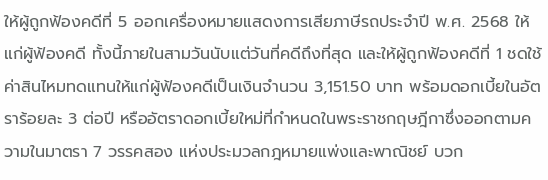ให้ผู้ถูกฟ้องคดีที่ 5 ออกเครื่องหมายแสดงการเสียภาษีรถประจำปี พ.ศ. 2568 ให้แก่ผู้ฟ้องคดี ทั้งนี้ภายในสามวันนับแต่วันที่คดีถึงที่สุด และให้ผู้ถูกฟ้องคดีที่ 1 ชดใช้ค่าสินไหมทดแทนให้แก่ผู้ฟ้องคดีเป็นเงินจำนวน 3,151.50 บาท พร้อมดอกเบี้ยในอัตราร้อยละ 3 ต่อปี หรืออัตราดอกเบี้ยใหม่ที่กำหนดในพระราชกฤษฎีกาซึ่งออกตามความในมาตรา 7 วรรคสอง แห่งประมวลกฎหมายแพ่งและพาณิชย์ บวก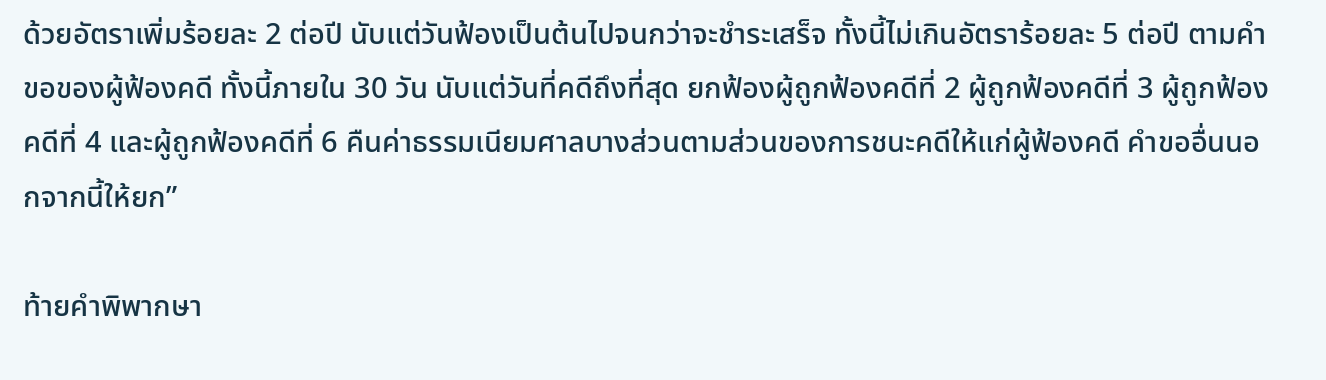ด้วยอัตราเพิ่มร้อยละ 2 ต่อปี นับแต่วันฟ้องเป็นต้นไปจนกว่าจะชำระเสร็จ ทั้งนี้ไม่เกินอัตราร้อยละ 5 ต่อปี ตามคำขอของผู้ฟ้องคดี ทั้งนี้ภายใน 30 วัน นับแต่วันที่คดีถึงที่สุด ยกฟ้องผู้ถูกฟ้องคดีที่ 2 ผู้ถูกฟ้องคดีที่ 3 ผู้ถูกฟ้องคดีที่ 4 และผู้ถูกฟ้องคดีที่ 6 คืนค่าธรรมเนียมศาลบางส่วนตามส่วนของการชนะคดีให้แก่ผู้ฟ้องคดี คำขออื่นนอกจากนี้ให้ยก”

ท้ายคำพิพากษา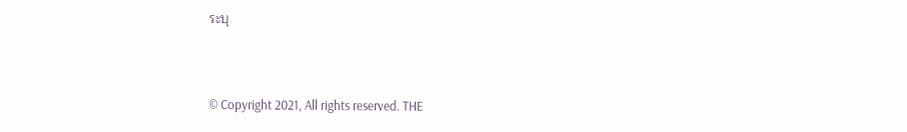ระบุ


© Copyright 2021, All rights reserved. THE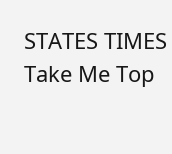STATES TIMES
Take Me Top